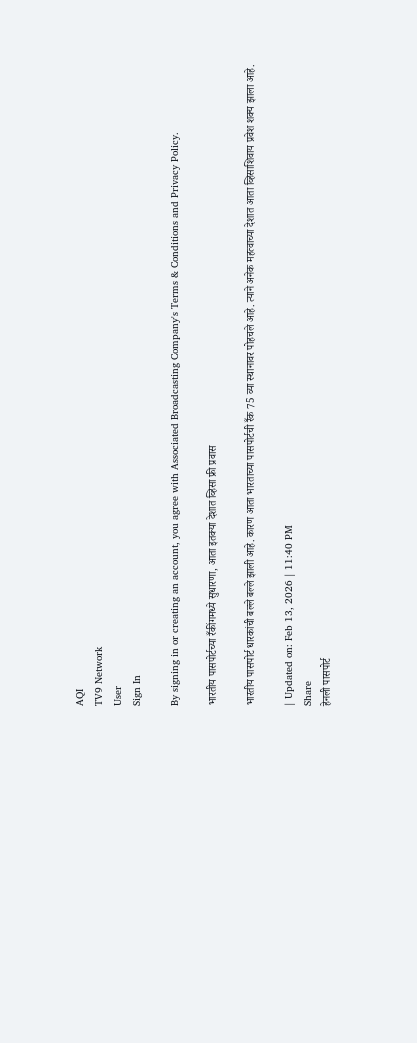AQI
TV9 Network
User
Sign In

By signing in or creating an account, you agree with Associated Broadcasting Company's Terms & Conditions and Privacy Policy.

भारतीय पासपोर्टच्या रँकींगमध्ये सुधारणा, आता इतक्या देशात व्हिसा फ्री प्रवास

भारतीय पासपोर्ट धारकांची बल्ले बल्ले झाली आहे. कारण आता भारताच्या पासपोर्टची रँक 75 व्या स्थानावर पोहचले आहे. त्याने अनेक महत्वाच्या देशात आता व्हिसाशिवाय प्रवेश शक्य झाला आहे.

| Updated on: Feb 13, 2026 | 11:40 PM
Share
हेनली पासपोर्ट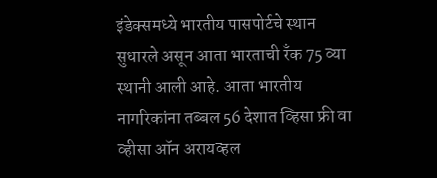इंडेक्समध्ये भारतीय पासपोर्टचे स्थान सुधारले असून आता भारताची रँक 75 व्या स्थानी आली आहे. आता भारतीय नागरिकांना तब्बल 56 देशात व्हिसा फ्री वा व्हीसा ऑन अरायव्हल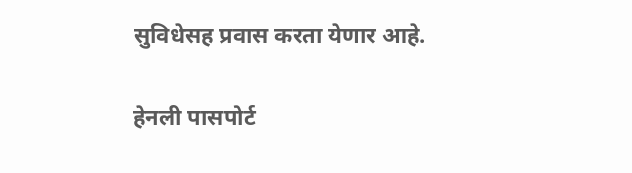सुविधेसह प्रवास करता येणार आहे.

हेनली पासपोर्ट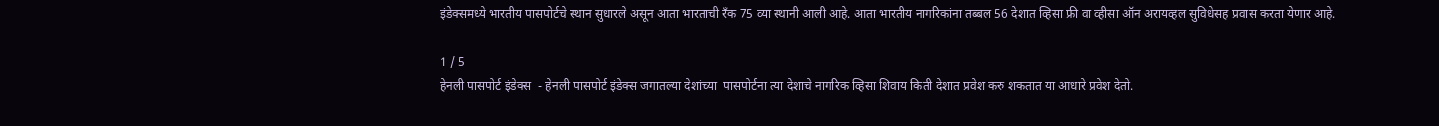इंडेक्समध्ये भारतीय पासपोर्टचे स्थान सुधारले असून आता भारताची रँक 75 व्या स्थानी आली आहे. आता भारतीय नागरिकांना तब्बल 56 देशात व्हिसा फ्री वा व्हीसा ऑन अरायव्हल सुविधेसह प्रवास करता येणार आहे.

1 / 5
हेनली पासपोर्ट इंडेक्स  - हेनली पासपोर्ट इंडेक्स जगातल्या देशांच्या  पासपोर्टना त्या देशाचे नागरिक व्हिसा शिवाय किती देशात प्रवेश करु शकतात या आधारे प्रवेश देतो.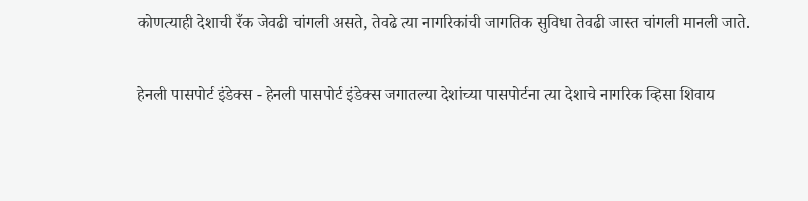कोणत्याही देशाची रँक जेवढी चांगली असते, तेवढे त्या नागरिकांची जागतिक सुविधा तेवढी जास्त चांगली मानली जाते.

हेनली पासपोर्ट इंडेक्स - हेनली पासपोर्ट इंडेक्स जगातल्या देशांच्या पासपोर्टना त्या देशाचे नागरिक व्हिसा शिवाय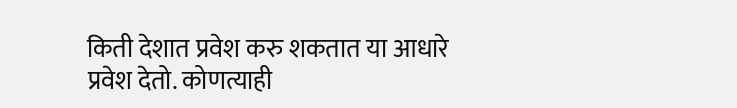किती देशात प्रवेश करु शकतात या आधारे प्रवेश देतो. कोणत्याही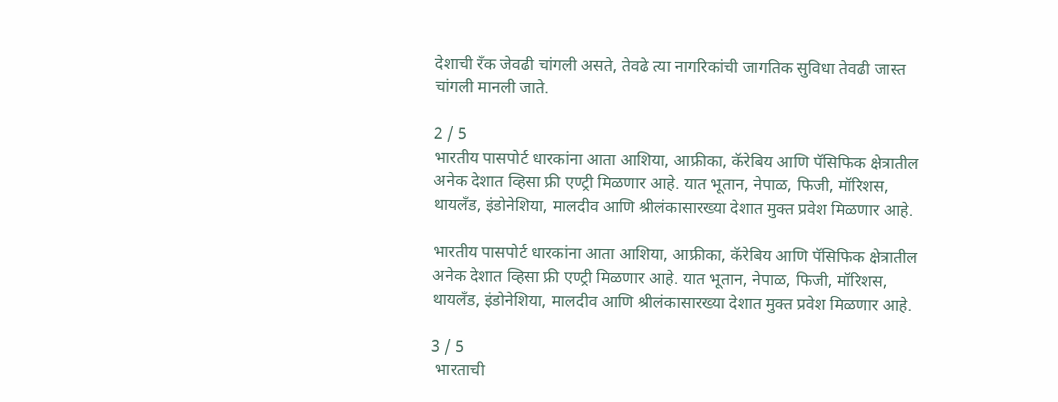देशाची रँक जेवढी चांगली असते, तेवढे त्या नागरिकांची जागतिक सुविधा तेवढी जास्त चांगली मानली जाते.

2 / 5
भारतीय पासपोर्ट धारकांना आता आशिया, आफ्रीका, कॅरेबिय आणि पॅसिफिक क्षेत्रातील अनेक देशात व्हिसा फ्री एण्ट्री मिळणार आहे. यात भूतान, नेपाळ, फिजी, मॉरिशस, थायलँड, इंडोनेशिया, मालदीव आणि श्रीलंकासारख्या देशात मुक्त प्रवेश मिळणार आहे.

भारतीय पासपोर्ट धारकांना आता आशिया, आफ्रीका, कॅरेबिय आणि पॅसिफिक क्षेत्रातील अनेक देशात व्हिसा फ्री एण्ट्री मिळणार आहे. यात भूतान, नेपाळ, फिजी, मॉरिशस, थायलँड, इंडोनेशिया, मालदीव आणि श्रीलंकासारख्या देशात मुक्त प्रवेश मिळणार आहे.

3 / 5
 भारताची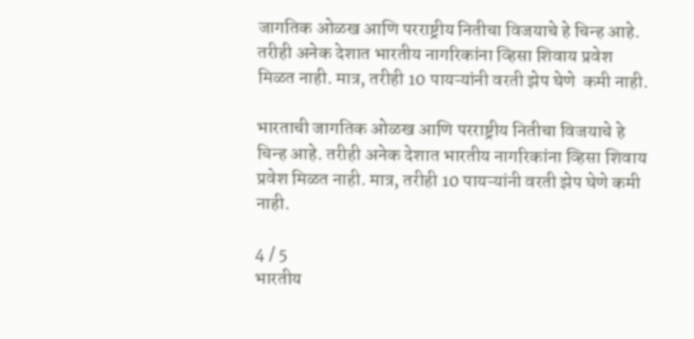जागतिक ओळख आणि परराष्ट्रीय नितीचा विजयाचे हे चिन्ह आहे. तरीही अनेक देशात भारतीय नागरिकांना व्हिसा शिवाय प्रवेश मिळत नाही. मात्र, तरीही 10 पायऱ्यांनी वरती झेप घेणे  कमी नाही.

भारताची जागतिक ओळख आणि परराष्ट्रीय नितीचा विजयाचे हे चिन्ह आहे. तरीही अनेक देशात भारतीय नागरिकांना व्हिसा शिवाय प्रवेश मिळत नाही. मात्र, तरीही 10 पायऱ्यांनी वरती झेप घेणे कमी नाही.

4 / 5
भारतीय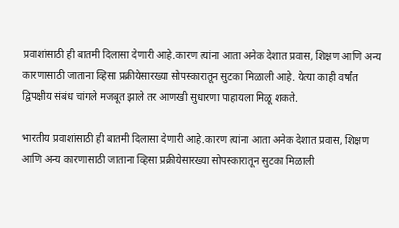प्रवाशांसाठी ही बातमी दिलासा देणारी आहे.कारण त्यांना आता अनेक देशात प्रवास, शिक्षण आणि अन्य कारणासाठी जाताना व्हिसा प्रक्रीयेसारख्या सोपस्कारातून सुटका मिळाली आहे. येत्या काही वर्षांत द्विपक्षीय संबंध चांगले मजबूत झाले तर आणखी सुधारणा पाहायला मिळू शकते.

भारतीय प्रवाशांसाठी ही बातमी दिलासा देणारी आहे.कारण त्यांना आता अनेक देशात प्रवास, शिक्षण आणि अन्य कारणासाठी जाताना व्हिसा प्रक्रीयेसारख्या सोपस्कारातून सुटका मिळाली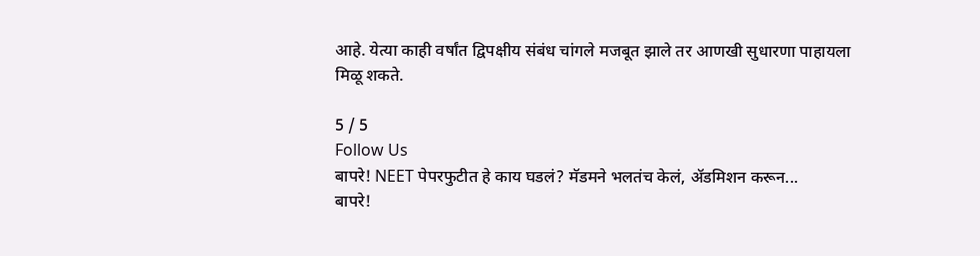आहे. येत्या काही वर्षांत द्विपक्षीय संबंध चांगले मजबूत झाले तर आणखी सुधारणा पाहायला मिळू शकते.

5 / 5
Follow Us
बापरे! NEET पेपरफुटीत हे काय घडलं? मॅडमने भलतंच केलं, ॲडमिशन करून...
बापरे!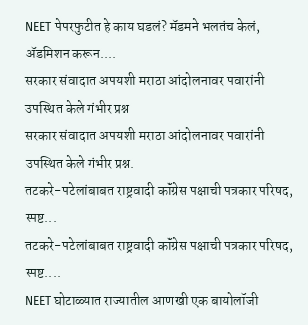NEET पेपरफुटीत हे काय घडलं? मॅडमने भलतंच केलं, ॲडमिशन करून....
सरकार संवादात अपयशी मराठा आंदोलनावर पवारांनी उपस्थित केले गंभीर प्रश्न
सरकार संवादात अपयशी मराठा आंदोलनावर पवारांनी उपस्थित केले गंभीर प्रश्न.
तटकरे-पटेलांबाबत राष्ट्रवादी कॉंग्रेस पक्षाची पत्रकार परिषद, स्पष्ट...
तटकरे-पटेलांबाबत राष्ट्रवादी कॉंग्रेस पक्षाची पत्रकार परिषद, स्पष्ट....
NEET घोटाळ्यात राज्यातील आणखी एक बायोलॉजी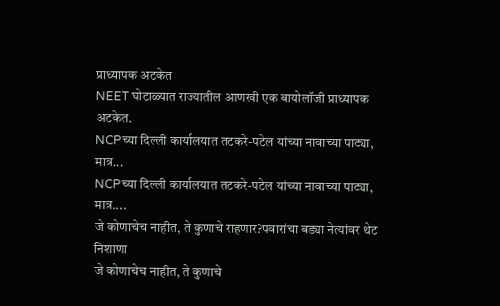प्राध्यापक अटकेत
NEET घोटाळ्यात राज्यातील आणखी एक बायोलॉजी प्राध्यापक अटकेत.
NCPच्या दिल्ली कार्यालयात तटकरे-पटेल यांच्या नावाच्या पाट्या, मात्र...
NCPच्या दिल्ली कार्यालयात तटकरे-पटेल यांच्या नावाच्या पाट्या, मात्र....
जे कोणाचेच नाहीत, ते कुणाचे राहणार?पवारांचा बड्या नेत्यांवर थेट निशाणा
जे कोणाचेच नाहीत, ते कुणाचे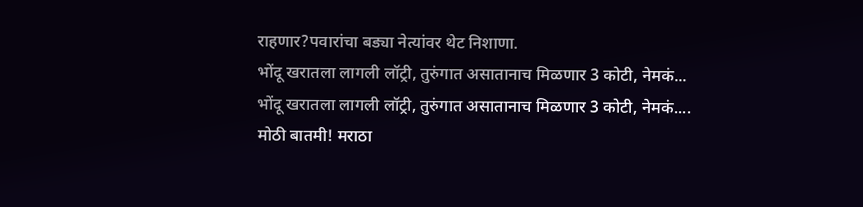राहणार?पवारांचा बड्या नेत्यांवर थेट निशाणा.
भोंदू खरातला लागली लॉट्री, तुरुंगात असातानाच मिळणार 3 कोटी, नेमकं...
भोंदू खरातला लागली लॉट्री, तुरुंगात असातानाच मिळणार 3 कोटी, नेमकं....
मोठी बातमी! मराठा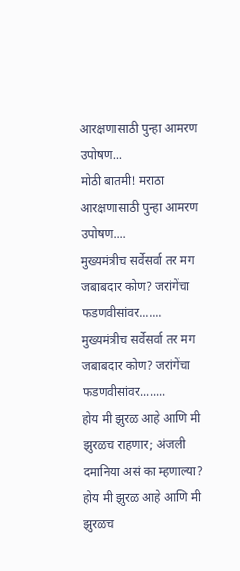आरक्षणासाठी पुन्हा आमरण उपोषण...
मोठी बातमी! मराठा आरक्षणासाठी पुन्हा आमरण उपोषण....
मुख्यमंत्रीच सर्वेसर्वा तर मग जबाबदार कोण? जरांगेंचा फडणवीसांवर.......
मुख्यमंत्रीच सर्वेसर्वा तर मग जबाबदार कोण? जरांगेंचा फडणवीसांवर........
होय मी झुरळ आहे आणि मी झुरळच राहणार; अंजली दमानिया असं का म्हणाल्या?
होय मी झुरळ आहे आणि मी झुरळच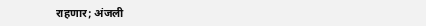राहणार; अंजली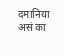दमानिया असं का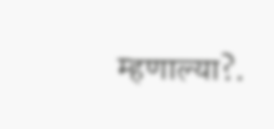म्हणाल्या?.